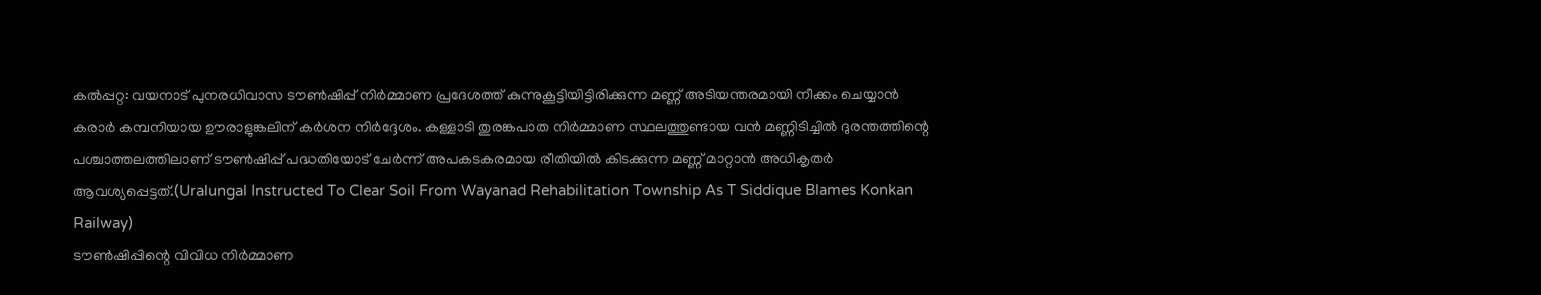കൽപ്പറ്റ: വയനാട് പുനരധിവാസ ടൗൺഷിപ്പ് നിർമ്മാണ പ്രദേശത്ത് കുന്നുകൂട്ടിയിട്ടിരിക്കുന്ന മണ്ണ് അടിയന്തരമായി നീക്കം ചെയ്യാൻ കരാർ കമ്പനിയായ ഊരാളുങ്കലിന് കർശന നിർദ്ദേശം. കള്ളാടി തുരങ്കപാത നിർമ്മാണ സ്ഥലത്തുണ്ടായ വൻ മണ്ണിടിച്ചിൽ ദുരന്തത്തിന്റെ പശ്ചാത്തലത്തിലാണ് ടൗൺഷിപ്പ് പദ്ധതിയോട് ചേർന്ന് അപകടകരമായ രീതിയിൽ കിടക്കുന്ന മണ്ണ് മാറ്റാൻ അധികൃതർ ആവശ്യപ്പെട്ടത്.(Uralungal Instructed To Clear Soil From Wayanad Rehabilitation Township As T Siddique Blames Konkan Railway)
ടൗൺഷിപ്പിന്റെ വിവിധ നിർമ്മാണ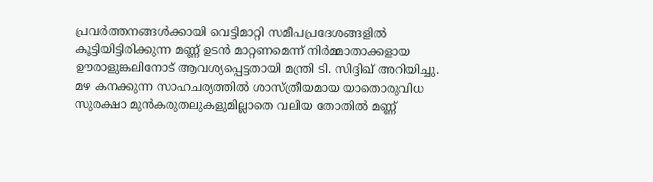പ്രവർത്തനങ്ങൾക്കായി വെട്ടിമാറ്റി സമീപപ്രദേശങ്ങളിൽ കൂട്ടിയിട്ടിരിക്കുന്ന മണ്ണ് ഉടൻ മാറ്റണമെന്ന് നിർമ്മാതാക്കളായ ഊരാളുങ്കലിനോട് ആവശ്യപ്പെട്ടതായി മന്ത്രി ടി. സിദ്ദിഖ് അറിയിച്ചു. മഴ കനക്കുന്ന സാഹചര്യത്തിൽ ശാസ്ത്രീയമായ യാതൊരുവിധ സുരക്ഷാ മുൻകരുതലുകളുമില്ലാതെ വലിയ തോതിൽ മണ്ണ്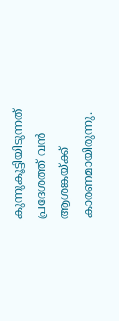കുന്നുകൂട്ടിയിടുന്നത് പ്രദേശത്ത് വൻ ആശങ്കയ്ക്ക് കാരണമായിരുന്നു.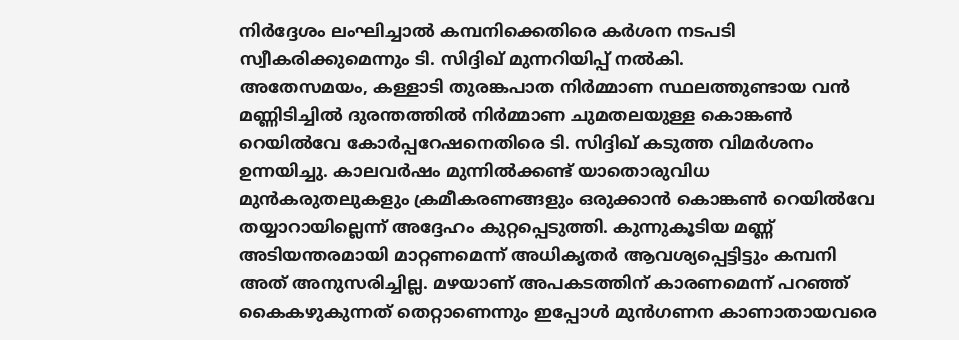നിർദ്ദേശം ലംഘിച്ചാൽ കമ്പനിക്കെതിരെ കർശന നടപടി സ്വീകരിക്കുമെന്നും ടി. സിദ്ദിഖ് മുന്നറിയിപ്പ് നൽകി.
അതേസമയം, കള്ളാടി തുരങ്കപാത നിർമ്മാണ സ്ഥലത്തുണ്ടായ വൻ മണ്ണിടിച്ചിൽ ദുരന്തത്തിൽ നിർമ്മാണ ചുമതലയുള്ള കൊങ്കൺ റെയിൽവേ കോർപ്പറേഷനെതിരെ ടി. സിദ്ദിഖ് കടുത്ത വിമർശനം ഉന്നയിച്ചു. കാലവർഷം മുന്നിൽക്കണ്ട് യാതൊരുവിധ മുൻകരുതലുകളും ക്രമീകരണങ്ങളും ഒരുക്കാൻ കൊങ്കൺ റെയിൽവേ തയ്യാറായില്ലെന്ന് അദ്ദേഹം കുറ്റപ്പെടുത്തി. കുന്നുകൂടിയ മണ്ണ് അടിയന്തരമായി മാറ്റണമെന്ന് അധികൃതർ ആവശ്യപ്പെട്ടിട്ടും കമ്പനി അത് അനുസരിച്ചില്ല. മഴയാണ് അപകടത്തിന് കാരണമെന്ന് പറഞ്ഞ് കൈകഴുകുന്നത് തെറ്റാണെന്നും ഇപ്പോൾ മുൻഗണന കാണാതായവരെ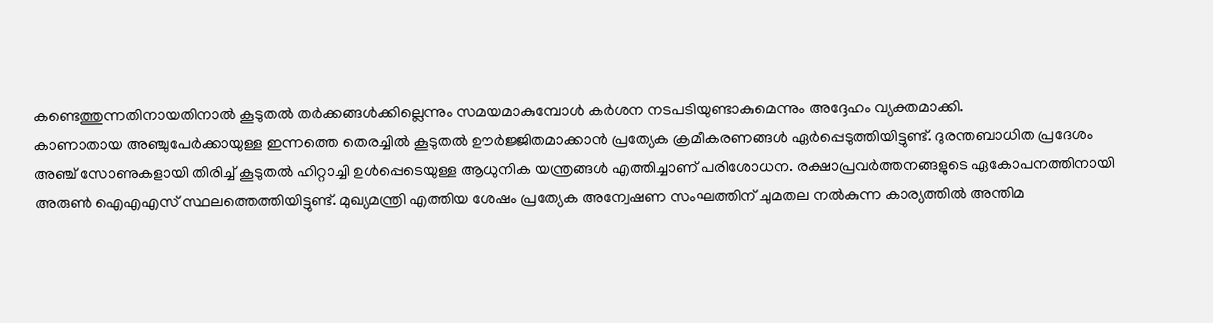കണ്ടെത്തുന്നതിനായതിനാൽ കൂടുതൽ തർക്കങ്ങൾക്കില്ലെന്നും സമയമാകുമ്പോൾ കർശന നടപടിയുണ്ടാകുമെന്നും അദ്ദേഹം വ്യക്തമാക്കി.
കാണാതായ അഞ്ചുപേർക്കായുള്ള ഇന്നത്തെ തെരച്ചിൽ കൂടുതൽ ഊർജ്ജിതമാക്കാൻ പ്രത്യേക ക്രമീകരണങ്ങൾ ഏർപ്പെടുത്തിയിട്ടുണ്ട്. ദുരന്തബാധിത പ്രദേശം അഞ്ച് സോണുകളായി തിരിച്ച് കൂടുതൽ ഹിറ്റാച്ചി ഉൾപ്പെടെയുള്ള ആധുനിക യന്ത്രങ്ങൾ എത്തിച്ചാണ് പരിശോധന. രക്ഷാപ്രവർത്തനങ്ങളുടെ ഏകോപനത്തിനായി അരുൺ ഐഎഎസ് സ്ഥലത്തെത്തിയിട്ടുണ്ട്. മുഖ്യമന്ത്രി എത്തിയ ശേഷം പ്രത്യേക അന്വേഷണ സംഘത്തിന് ചുമതല നൽകുന്ന കാര്യത്തിൽ അന്തിമ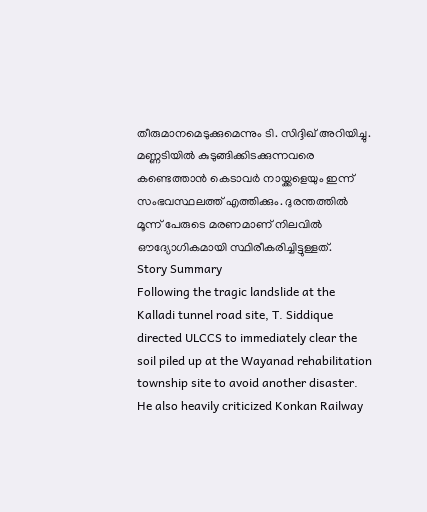തീരുമാനമെടുക്കുമെന്നും ടി. സിദ്ദിഖ് അറിയിച്ചു. മണ്ണടിയിൽ കുടുങ്ങിക്കിടക്കുന്നവരെ കണ്ടെത്താൻ കെടാവർ നായ്ക്കളെയും ഇന്ന് സംഭവസ്ഥലത്ത് എത്തിക്കും. ദുരന്തത്തിൽ മൂന്ന് പേരുടെ മരണമാണ് നിലവിൽ ഔദ്യോഗികമായി സ്ഥിരീകരിച്ചിട്ടുള്ളത്.
Story Summary
Following the tragic landslide at the Kalladi tunnel road site, T. Siddique directed ULCCS to immediately clear the soil piled up at the Wayanad rehabilitation township site to avoid another disaster. He also heavily criticized Konkan Railway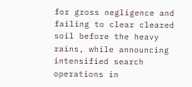for gross negligence and failing to clear cleared soil before the heavy rains, while announcing intensified search operations in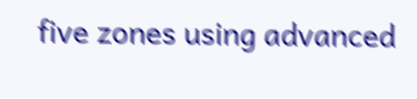five zones using advanced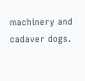machinery and cadaver dogs.